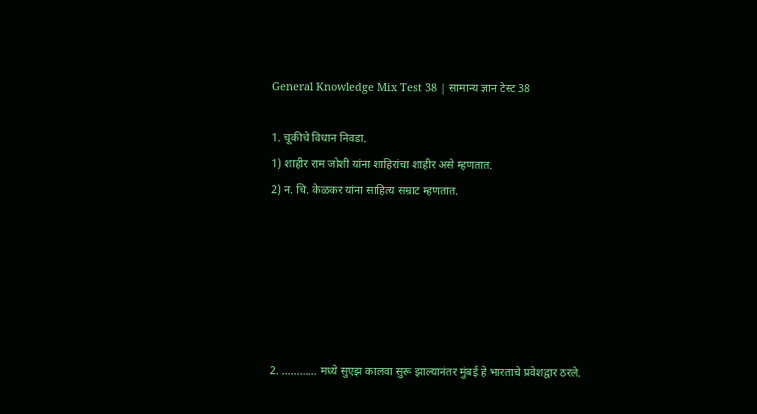General Knowledge Mix Test 38 | सामान्य ज्ञान टेस्ट 38

1. चूकीचे विधान निवडा.
1) शाहीर राम जोशी यांना शाहिरांचा शाहीर असे म्हणतात.
2) न. चि. केळकर यांना साहित्य सम्राट म्हणतात.






2. ………… मध्ये सुएझ कालवा सुरू झाल्यानंतर मुंबई हे भारताचे प्रवेशद्वार ठरले.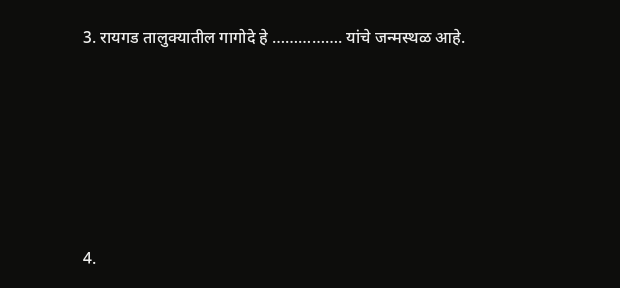3. रायगड तालुक्यातील गागोदे हे ……………. यांचे जन्मस्थळ आहे.






4.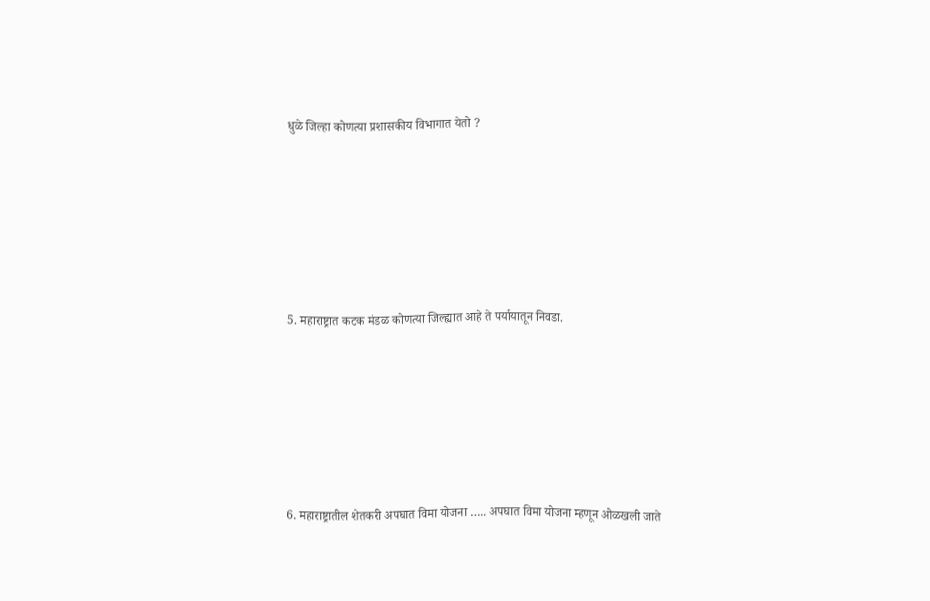धुळे जिल्हा कोणत्या प्रशासकीय विभागात येतो ?






5. महाराष्ट्रात कटक मंडळ कोणत्या जिल्ह्यात आहे ते पर्यायातून निवडा.






6. महाराष्ट्रातील शेतकरी अपघात विमा योजना ….. अपघात विमा योजना म्हणून ओळखली जाते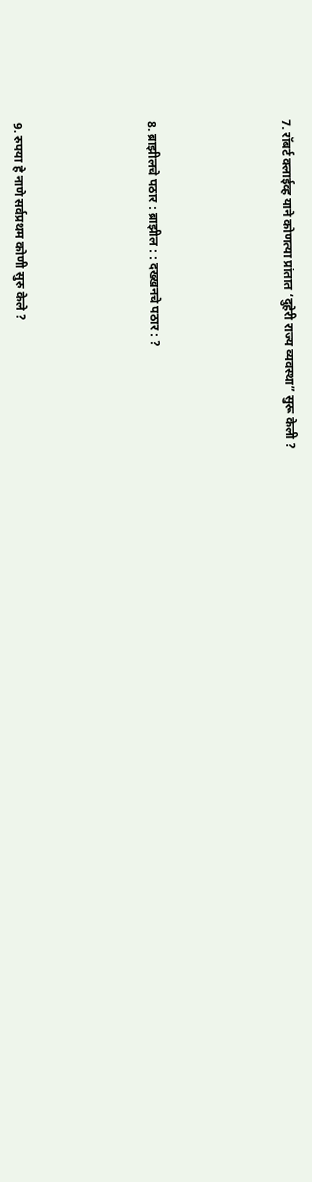7. रॉबर्ट क्लाईव्ह याने कोणत्या प्रांतात ‘दुहेरी राज्य व्यवस्था” सुरू केली ?






8. ब्राझीलचे पठार : ब्राझील : : दख्खनचे पठार : ?






9. रुपया हे नाणे सर्वप्रथम कोणी सुरु केले ?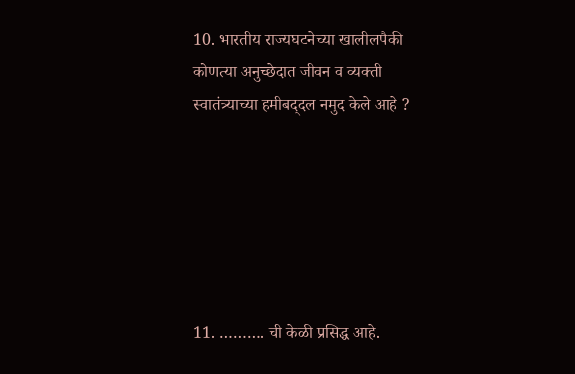10. भारतीय राज्यघटनेच्या खालीलपैकी कोणत्या अनुच्छेदात जीवन व व्यक्‍ती स्वातंत्र्याच्या हमीबद्‌दल नमुद केले आहे ?






11. ………. ची केळी प्रसिद्ध आहे.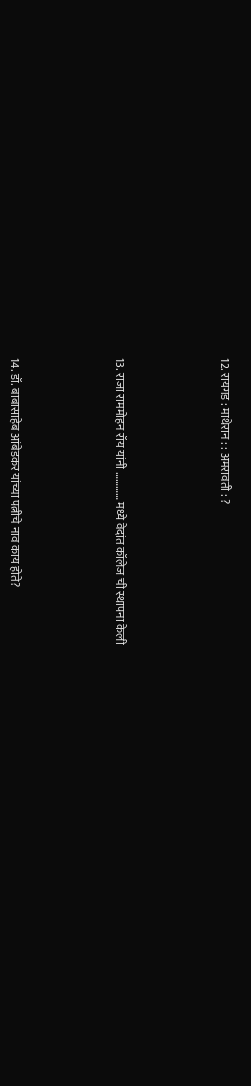12. रायगड : माथेरान : : अमरावती : ?






13. राजा राममोहन रॉय यांनी ………… मध्ये वेदांत कॉलेज ची स्थापना केली






14. डॉ. बाबासाहेब आंबेडकर यांच्या पत्नीचे नाव काय होते?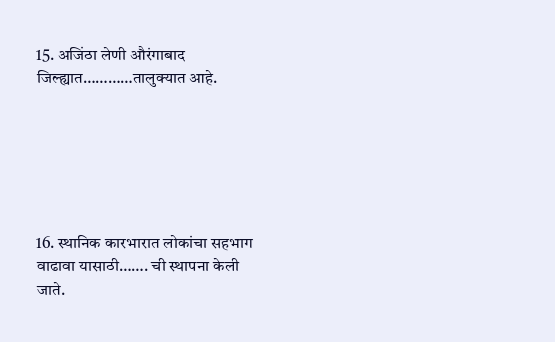15. अजिंठा लेणी औरंगाबाद जिल्ह्यात…………तालुक्यात आहे.






16. स्थानिक कारभारात लोकांचा सहभाग वाढावा यासाठी……. ची स्थापना केली जाते.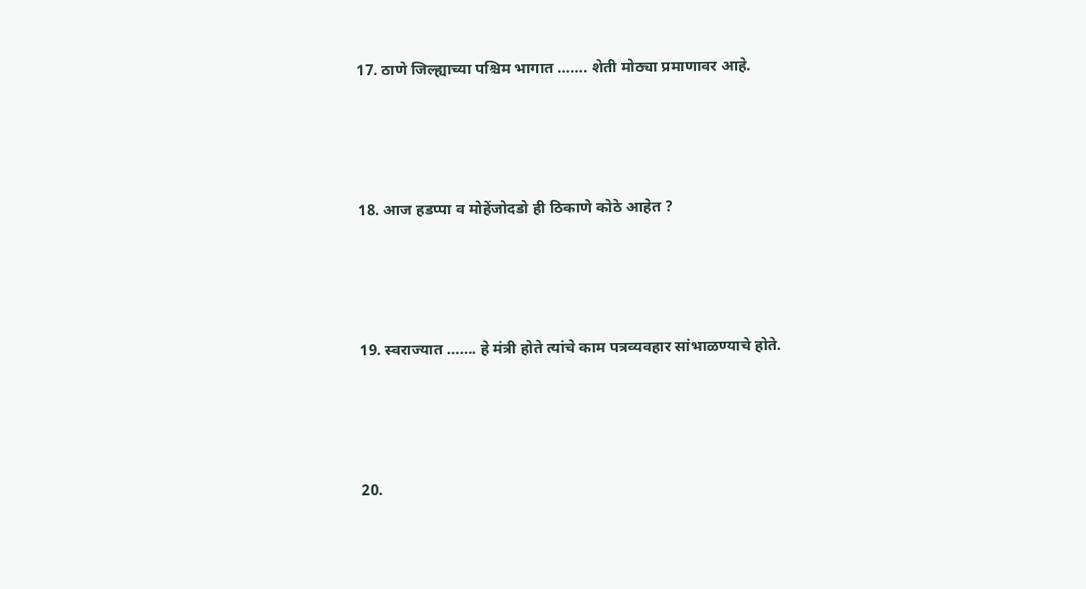17. ठाणे जिल्ह्याच्या पश्चिम भागात ……. शेती मोठ्या प्रमाणावर आहे.






18. आज हडप्पा व मोहेंजोदडो ही ठिकाणे कोठे आहेत ?






19. स्वराज्यात ……. हे मंत्री होते त्यांचे काम पत्रव्यवहार सांभाळण्याचे होते.






20.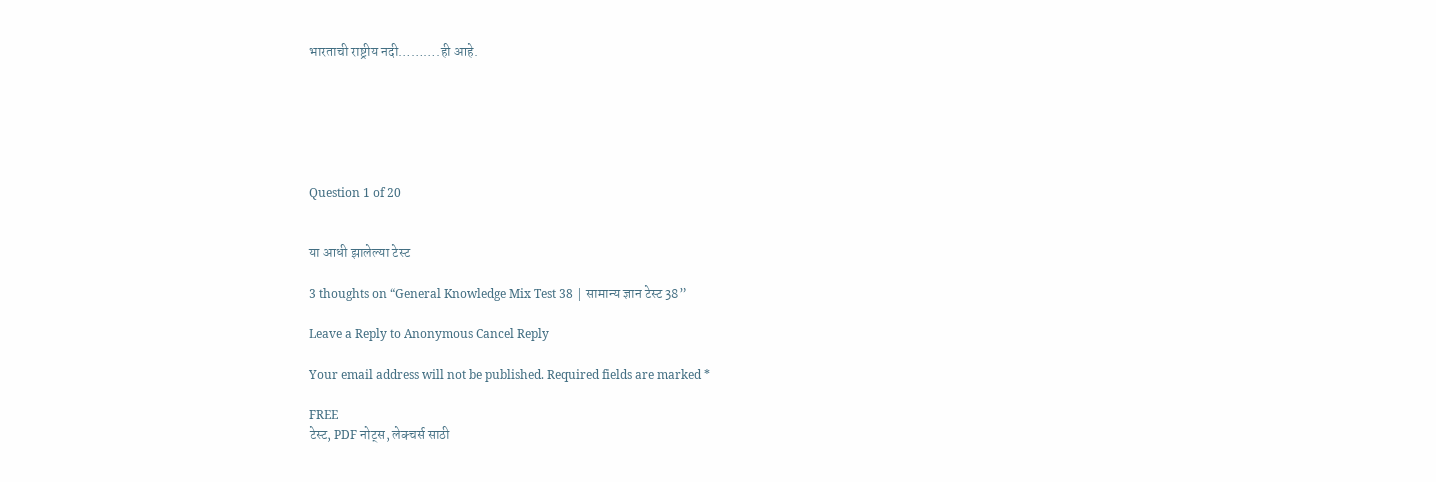भारताची राष्ट्रीय नदी……….ही आहे.






Question 1 of 20


या आधी झालेल्या टेस्ट

3 thoughts on “General Knowledge Mix Test 38 | सामान्य ज्ञान टेस्ट 38”

Leave a Reply to Anonymous Cancel Reply

Your email address will not be published. Required fields are marked *

FREE
टेस्ट, PDF नोट्स, लेक्चर्स साठी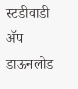स्टडीवाडी ॲप डाऊनलोड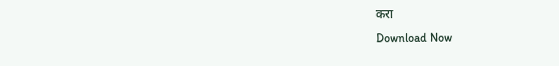करा
Download Now